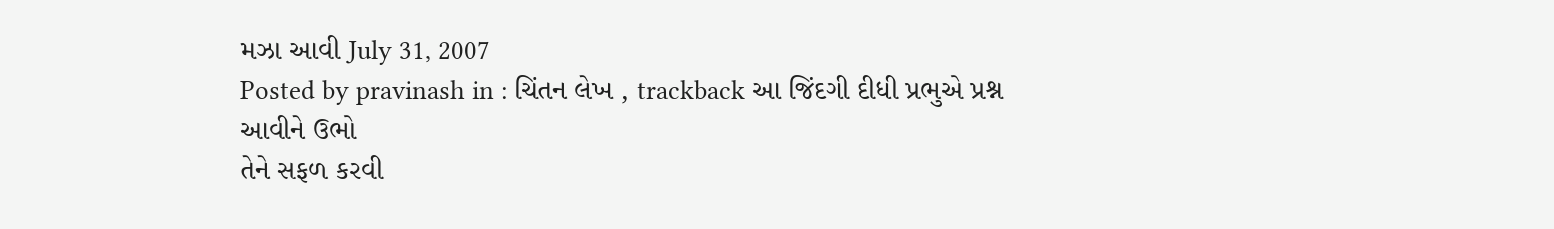મઝા આવી July 31, 2007
Posted by pravinash in : ચિંતન લેખ , trackback આ જિંદગી દીધી પ્રભુએ પ્રશ્ન આવીને ઉભો
તેને સફળ કરવી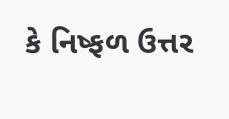કે નિષ્ફળ ઉત્તર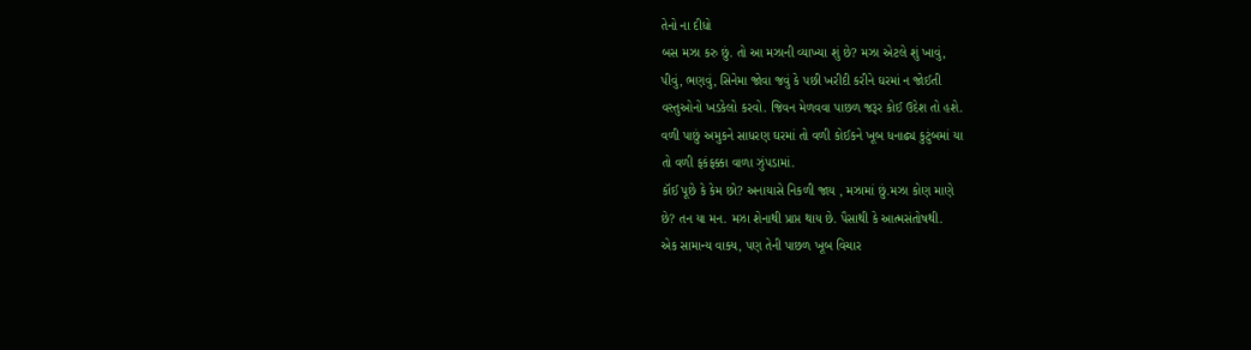તેનો ના દીધો
બસ મઝા કરુ છું. તો આ મઝાની વ્યાખ્યા શું છે? મઝા એટલે શું ખાવું,
પીવું, ભણવું, સિનેમા જોવા જવું કે પછી ખરીદી કરીને ઘરમાં ન જોઈતી
વસ્તુઓનો ખડકેલો કરવો. જિવન મેળવવા પાછળ જરૂર કોઈ ઉદેશ તો હશે.
વળી પાછું અમુકને સાધરણ ઘરમાં તો વળી કોઈકને ખૂબ ધનાઢ્ય કુટુંબમાં યા
તો વળી ફકંફક્કા વાળા ઝુંપડામાં.
કૉઈ પૂછે કે કેમ છો? અનાયાસે નિકળી જાય , મઝામાં છું.મઝા કોણ માણે
છે? તન યા મન. મઝા શેનાથી પ્રાપ્ત થાય છે. પૈસાથી કે આત્મસંતોષથી.
એક સામાન્ય વાક્ય, પણ તેની પાછળ ખૂબ વિચાર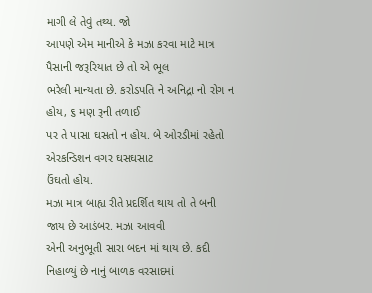માગી લે તેવું તથ્ય. જો
આપણે એમ માનીએ કે મઝા કરવા માટે માત્ર પૈસાની જરૂરિયાત છે તો એ ભૂલ
ભરેલી માન્યતા છે. કરોડપતિ ને અનિદ્રા નો રોગ ન હોય, ૬ મણ રૂની તળાઈ
પર તે પાસા ઘસતો ન હોય. બે ઓરડીમાં રહેતો એરકન્ડિશન વગર ઘસઘસાટ
ઉંઘતો હોય.
મઝા માત્ર બાહ્ય રીતે પ્રદર્શિત થાય તો તે બની જાય છે આડંબર. મઝા આવવી
એની અનુભૂતી સારા બદન માં થાય છે. કદી નિહાળ્યું છે નાનું બાળક વરસાદમાં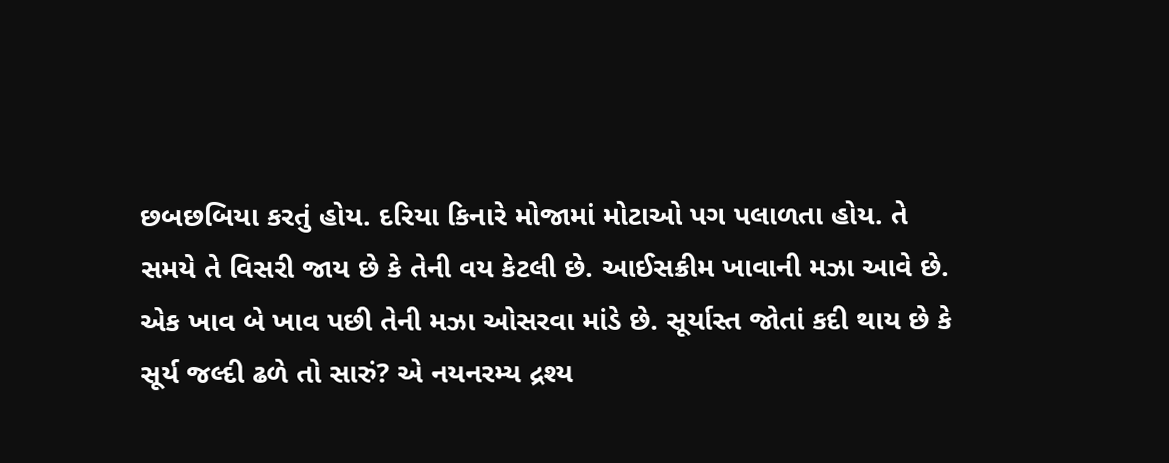છબછબિયા કરતું હોય. દરિયા કિનારે મોજામાં મોટાઓ પગ પલાળતા હોય. તે
સમયે તે વિસરી જાય છે કે તેની વય કેટલી છે. આઈસક્રીમ ખાવાની મઝા આવે છે.
એક ખાવ બે ખાવ પછી તેની મઝા ઓસરવા માંડે છે. સૂર્યાસ્ત જોતાં કદી થાય છે કે
સૂર્ય જલ્દી ઢળે તો સારું? એ નયનરમ્ય દ્રશ્ય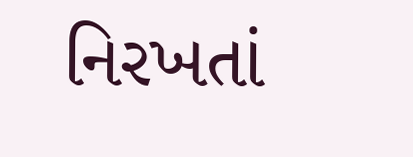નિરખતાં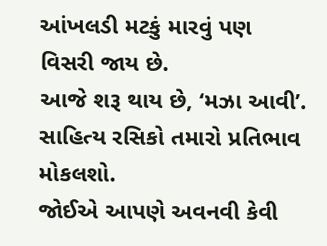આંખલડી મટકું મારવું પણ
વિસરી જાય છે.
આજે શરૂ થાય છે, ‘મઝા આવી’. સાહિત્ય રસિકો તમારો પ્રતિભાવ મોકલશો.
જોઈએ આપણે અવનવી કેવી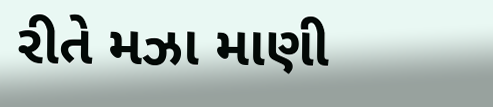રીતે મઝા માણી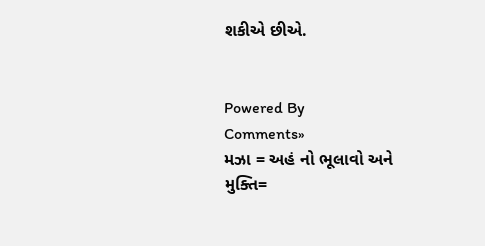શકીએ છીએ.


Powered By
Comments»
મઝા = અહં નો ભૂલાવો અને
મુક્તિ=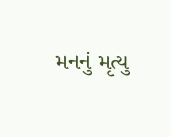મનનું મૃત્યુ